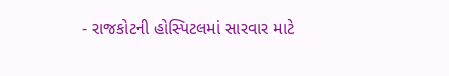- રાજકોટની હોસ્પિટલમાં સારવાર માટે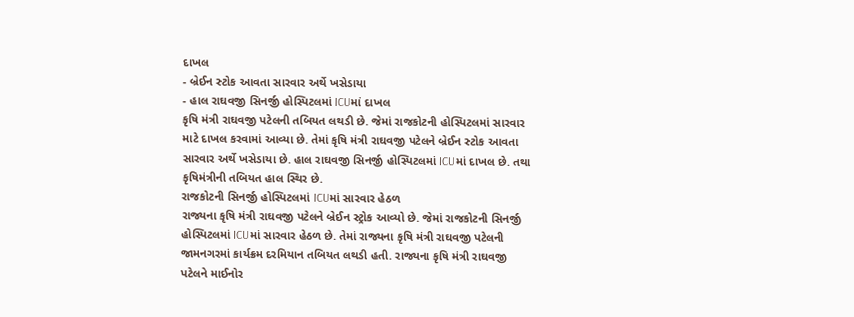દાખલ
- બ્રેઈન સ્ટોક આવતા સારવાર અર્થે ખસેડાયા
- હાલ રાઘવજી સિનર્જી હોસ્પિટલમાં ICUમાં દાખલ
કૃષિ મંત્રી રાઘવજી પટેલની તબિયત લથડી છે. જેમાં રાજકોટની હોસ્પિટલમાં સારવાર માટે દાખલ કરવામાં આવ્યા છે. તેમાં કૃષિ મંત્રી રાઘવજી પટેલને બ્રેઈન સ્ટોક આવતા સારવાર અર્થે ખસેડાયા છે. હાલ રાઘવજી સિનર્જી હોસ્પિટલમાં ICUમાં દાખલ છે. તથા કૃષિમંત્રીની તબિયત હાલ સ્થિર છે.
રાજકોટની સિનર્જી હોસ્પિટલમાં ICUમાં સારવાર હેઠળ
રાજ્યના કૃષિ મંત્રી રાઘવજી પટેલને બ્રેઈન સ્ટ્રોક આવ્યો છે. જેમાં રાજકોટની સિનર્જી હોસ્પિટલમાં ICUમાં સારવાર હેઠળ છે. તેમાં રાજ્યના કૃષિ મંત્રી રાઘવજી પટેલની જામનગરમાં કાર્યક્રમ દરમિયાન તબિયત લથડી હતી. રાજ્યના કૃષિ મંત્રી રાઘવજી પટેલને માઈનોર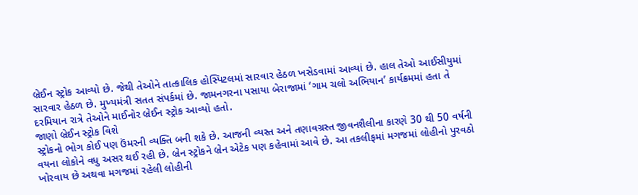બ્રેઈન સ્ટ્રોક આવ્યો છે. જેથી તેઓને તાત્કાલિક હોસ્પિટલમાં સારવાર હેઠળ ખસેડવામાં આવ્યાં છે. હાલ તેઓ આઈસીયુમાં સારવાર હેઠળ છે. મુખ્યમંત્રી સતત સંપર્કમાં છે. જામનગરના પસાયા બેરાજામાં ‘ગામ ચલો અભિયાન’ કાર્યક્રમમાં હતા તે દરમિયાન રાત્રે તેઓને માઈનોર બ્રેઈન સ્ટ્રોક આવ્યો હતો.
જાણો બ્રેઈન સ્ટ્રોક વિશે
સ્ટ્રોકનો ભોગ કોઈ પણ ઉંમરની વ્યક્તિ બની શકે છે. આજની વ્યસ્ત અને તણાવગ્રસ્ત જીવનશૈલીના કારણે 30 થી 50 વર્ષની વયના લોકોને વધુ અસર થઈ રહી છે. બ્રેન સ્ટ્રોકને બ્રેન એટેક પણ કહેવામાં આવે છે. આ તકલીફમાં મગજમાં લોહીનો પુરવઠો ખોરવાય છે અથવા મગજમાં રહેલી લોહીની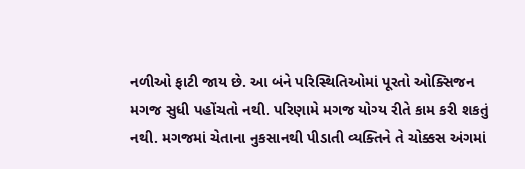નળીઓ ફાટી જાય છે. આ બંને પરિસ્થિતિઓમાં પૂરતો ઓક્સિજન મગજ સુધી પહોંચતો નથી. પરિણામે મગજ યોગ્ય રીતે કામ કરી શકતું નથી. મગજમાં ચેતાના નુકસાનથી પીડાતી વ્યક્તિને તે ચોક્કસ અંગમાં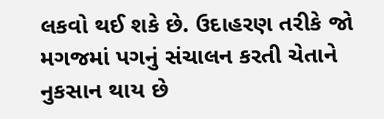લકવો થઈ શકે છે. ઉદાહરણ તરીકે જો મગજમાં પગનું સંચાલન કરતી ચેતાને નુકસાન થાય છે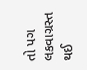તો પગ લકવાગ્રસ્ત થઈ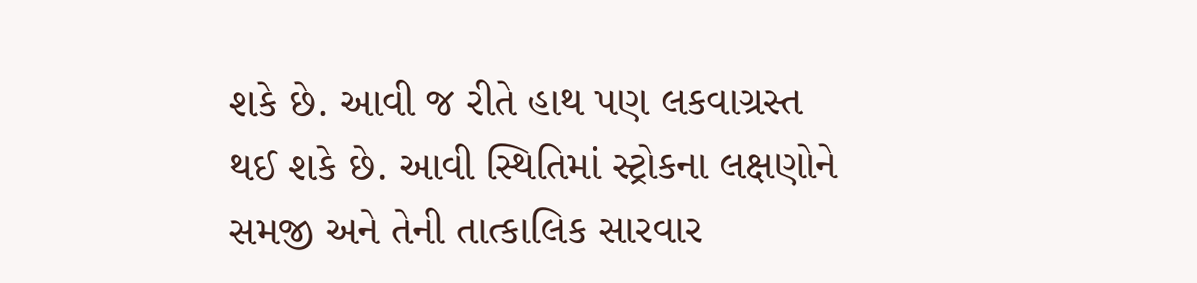શકે છે. આવી જ રીતે હાથ પણ લકવાગ્રસ્ત થઈ શકે છે. આવી સ્થિતિમાં સ્ટ્રોકના લક્ષણોને સમજી અને તેની તાત્કાલિક સારવાર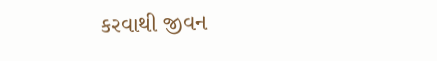કરવાથી જીવન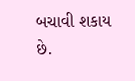બચાવી શકાય છે.